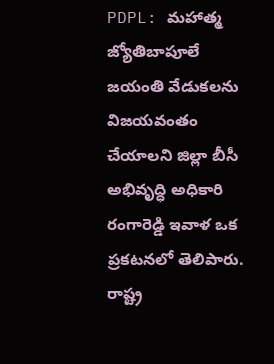PDPL: మహాత్మ జ్యోతిబాపూలే జయంతి వేడుకలను విజయవంతం చేయాలని జిల్లా బీసీ అభివృద్ధి అధికారి రంగారెడ్డి ఇవాళ ఒక ప్రకటనలో తెలిపారు. రాష్ట్ర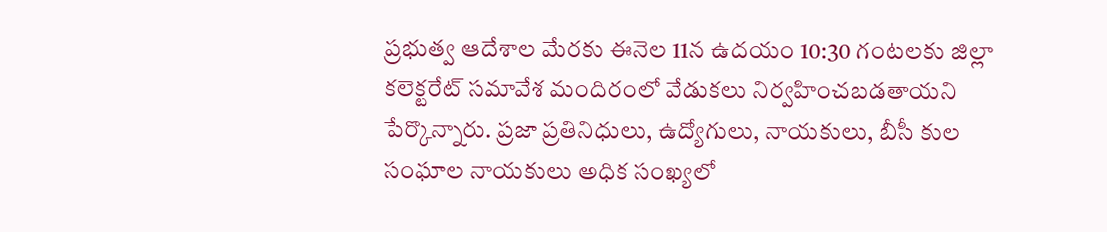ప్రభుత్వ ఆదేశాల మేరకు ఈనెల 11న ఉదయం 10:30 గంటలకు జిల్లా కలెక్టరేట్ సమావేశ మందిరంలో వేడుకలు నిర్వహించబడతాయని పేర్కొన్నారు. ప్రజా ప్రతినిధులు, ఉద్యోగులు, నాయకులు, బీసీ కుల సంఘాల నాయకులు అధిక సంఖ్యలో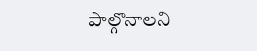పాల్గొనాలని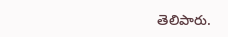తెలిపారు.